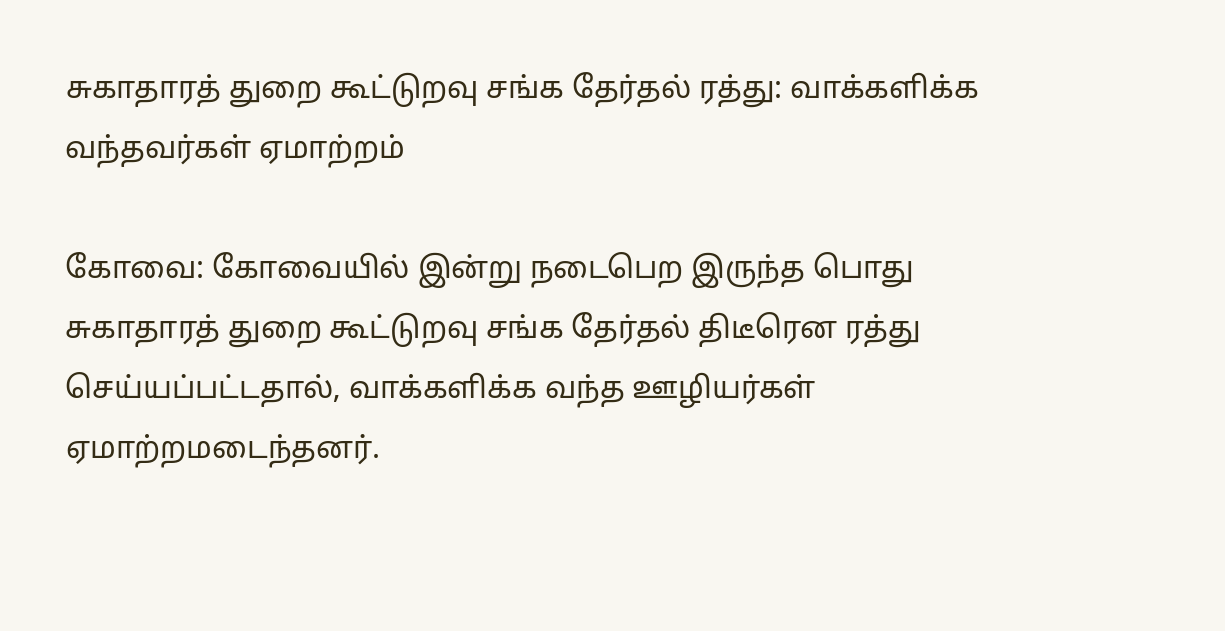சுகாதாரத் துறை கூட்டுறவு சங்க தேர்தல் ரத்து: வாக்களிக்க வந்தவர்கள் ஏமாற்றம்

கோவை: கோவையில் இன்று நடைபெற இருந்த பொது சுகாதாரத் துறை கூட்டுறவு சங்க தேர்தல் திடீரென ரத்து செய்யப்பட்டதால், வாக்களிக்க வந்த ஊழியர்கள் ஏமாற்றமடைந்தனர்.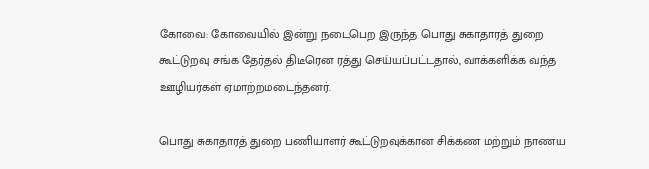கோவை: கோவையில் இன்று நடைபெற இருந்த பொது சுகாதாரத் துறை கூட்டுறவு சங்க தேர்தல் திடீரென ரத்து செய்யப்பட்டதால், வாக்களிக்க வந்த ஊழியர்கள் ஏமாற்றமடைந்தனர்.

பொது சுகாதாரத் துறை பணியாளர் கூட்டுறவுக்கான சிக்கண மற்றும் நாணய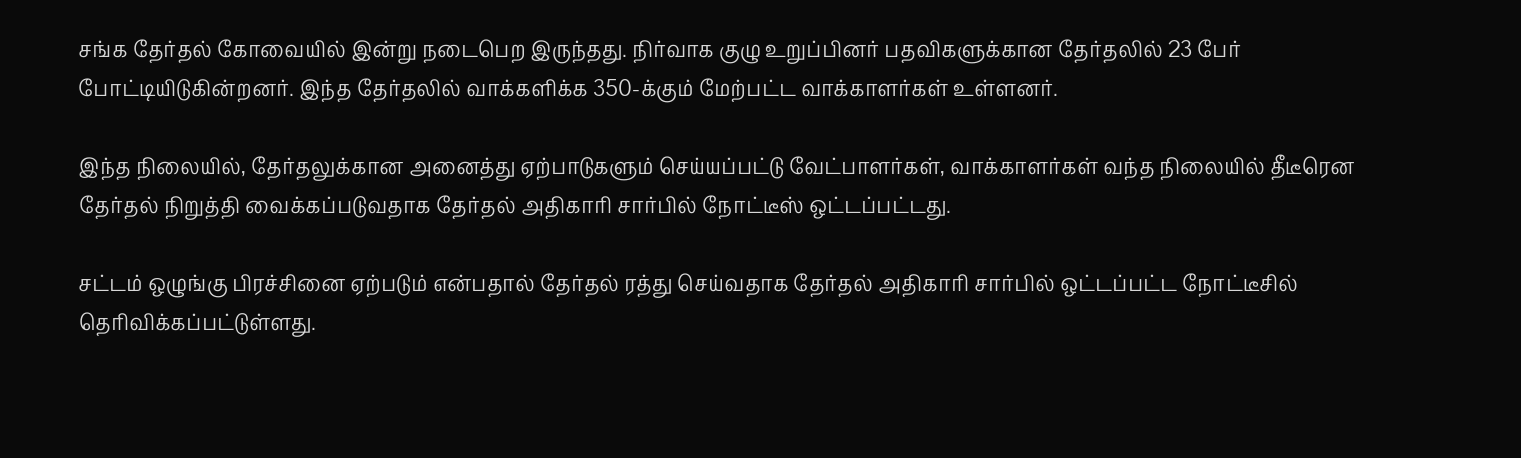சங்க தேர்தல் கோவையில் இன்று நடைபெற இருந்தது. நிர்வாக குழு உறுப்பினர் பதவிகளுக்கான தேர்தலில் 23 பேர் போட்டியிடுகின்றனர். இந்த தேர்தலில் வாக்களிக்க 350-க்கும் மேற்பட்ட வாக்காளர்கள் உள்ளனர்.

இந்த நிலையில், தேர்தலுக்கான அனைத்து ஏற்பாடுகளும் செய்யப்பட்டு வேட்பாளர்கள், வாக்காளர்கள் வந்த நிலையில் தீடீரென தேர்தல் நிறுத்தி வைக்கப்படுவதாக தேர்தல் அதிகாரி சார்பில் நோட்டீஸ் ஒட்டப்பட்டது.

சட்டம் ஒழுங்கு பிரச்சினை ஏற்படும் என்பதால் தேர்தல் ரத்து செய்வதாக தேர்தல் அதிகாரி சார்பில் ஒட்டப்பட்ட நோட்டீசில் தெரிவிக்கப்பட்டுள்ளது.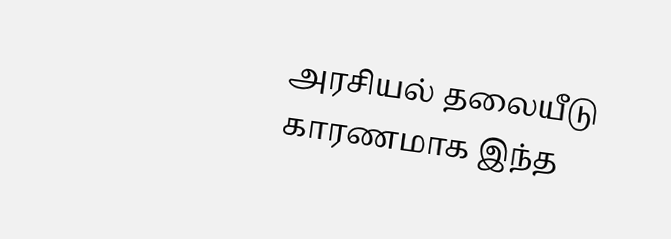அரசியல் தலையீடு காரணமாக இந்த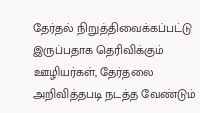தேர்தல் நிறுத்திவைக்கப்பட்டு இருப்பதாக தெரிவிக்கும் ஊழியர்கள், தேர்தலை அறிவித்தபடி நடத்த வேண்டும்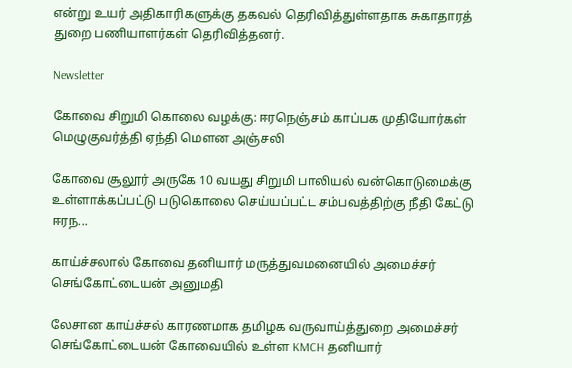என்று உயர் அதிகாரிகளுக்கு தகவல் தெரிவித்துள்ளதாக சுகாதாரத் துறை பணியாளர்கள் தெரிவித்தனர்.

Newsletter

கோவை சிறுமி கொலை வழக்கு: ஈரநெஞ்சம் காப்பக முதியோர்கள் மெழுகுவர்த்தி ஏந்தி மௌன அஞ்சலி

கோவை சூலூர் அருகே 10 வயது சிறுமி பாலியல் வன்கொடுமைக்கு உள்ளாக்கப்பட்டு படுகொலை செய்யப்பட்ட சம்பவத்திற்கு நீதி கேட்டு ஈரந...

காய்ச்சலால் கோவை தனியார் மருத்துவமனையில் அமைச்சர் செங்கோட்டையன் அனுமதி

லேசான காய்ச்சல் காரணமாக தமிழக வருவாய்த்துறை அமைச்சர் செங்கோட்டையன் கோவையில் உள்ள KMCH தனியார்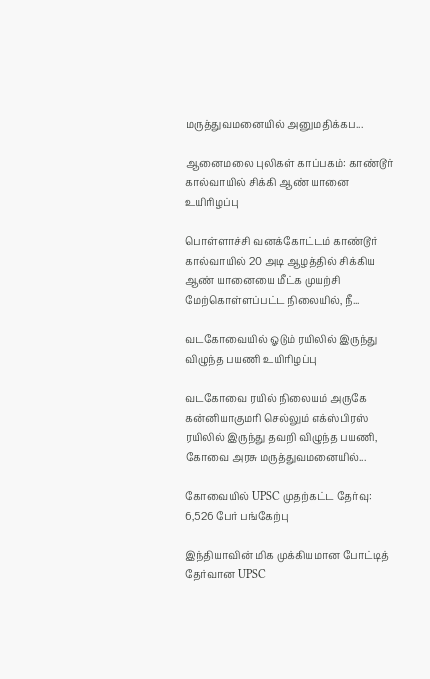மருத்துவமனையில் அனுமதிக்கப...

ஆனைமலை புலிகள் காப்பகம்: காண்டூர் கால்வாயில் சிக்கி ஆண் யானை உயிரிழப்பு

பொள்ளாச்சி வனக்கோட்டம் காண்டூர் கால்வாயில் 20 அடி ஆழத்தில் சிக்கிய ஆண் யானையை மீட்க முயற்சி மேற்கொள்ளப்பட்ட நிலையில், நீ...

வடகோவையில் ஓடும் ரயிலில் இருந்து விழுந்த பயணி உயிரிழப்பு

வடகோவை ரயில் நிலையம் அருகே கன்னியாகுமரி செல்லும் எக்ஸ்பிரஸ் ரயிலில் இருந்து தவறி விழுந்த பயணி, கோவை அரசு மருத்துவமனையில்...

கோவையில் UPSC முதற்கட்ட தேர்வு: 6,526 பேர் பங்கேற்பு

இந்தியாவின் மிக முக்கியமான போட்டித் தேர்வான UPSC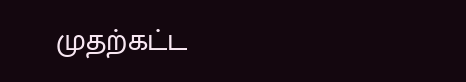முதற்கட்ட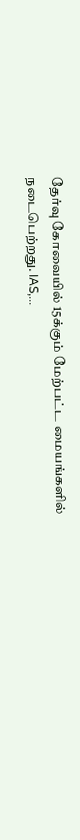தேர்வு கோவையில் 15க்கும் மேற்பட்ட மையங்களில் நடைபெற்றது. IAS,...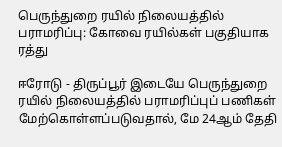பெருந்துறை ரயில் நிலையத்தில் பராமரிப்பு: கோவை ரயில்கள் பகுதியாக ரத்து

ஈரோடு - திருப்பூர் இடையே பெருந்துறை ரயில் நிலையத்தில் பராமரிப்புப் பணிகள் மேற்கொள்ளப்படுவதால், மே 24ஆம் தேதி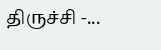திருச்சி -...